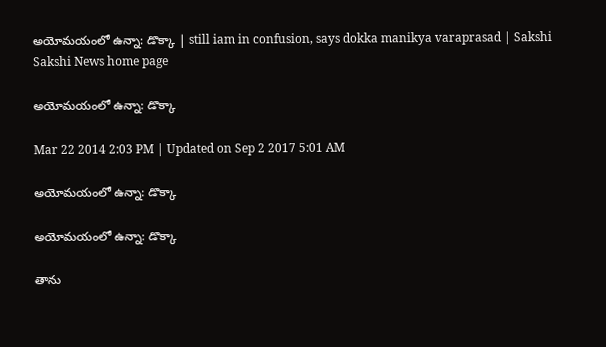అయోమయంలో ఉన్నా: డొక్కా | still iam in confusion, says dokka manikya varaprasad | Sakshi
Sakshi News home page

అయోమయంలో ఉన్నా: డొక్కా

Mar 22 2014 2:03 PM | Updated on Sep 2 2017 5:01 AM

అయోమయంలో ఉన్నా: డొక్కా

అయోమయంలో ఉన్నా: డొక్కా

తాను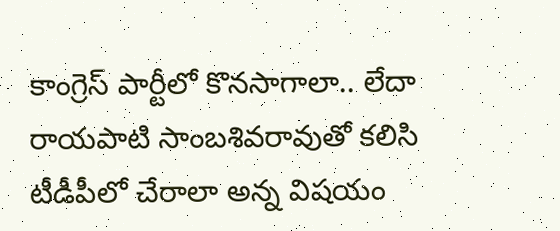కాంగ్రెస్ పార్టీలో కొనసాగాలా.. లేదా రాయపాటి సాంబశివరావుతో కలిసి టీడీపీలో చేరాలా అన్న విషయం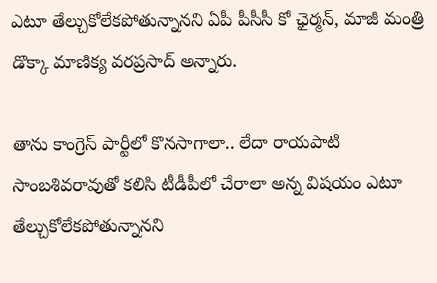ఎటూ తేల్చుకోలేకపోతున్నానని ఏపీ పీసీసీ కో ఛైర్మన్, మాజీ మంత్రి డొక్కా మాణిక్య వరప్రసాద్‌ అన్నారు.

తాను కాంగ్రెస్ పార్టీలో కొనసాగాలా.. లేదా రాయపాటి సాంబశివరావుతో కలిసి టీడీపీలో చేరాలా అన్న విషయం ఎటూ తేల్చుకోలేకపోతున్నానని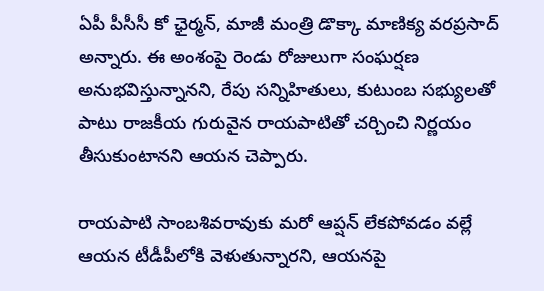ఏపీ పీసీసీ కో ఛైర్మన్, మాజీ మంత్రి డొక్కా మాణిక్య వరప్రసాద్‌ అన్నారు. ఈ అంశంపై రెండు రోజులుగా సంఘర్షణ అనుభవిస్తున్నానని, రేపు సన్నిహితులు, కుటుంబ సభ్యులతో పాటు రాజకీయ గురువైన రాయపాటితో చర్చించి నిర్ణయం తీసుకుంటానని ఆయన చెప్పారు.

రాయపాటి సాంబశివరావుకు మరో ఆప్షన్ లేకపోవడం వల్లే ఆయన టీడీపీలోకి వెళుతున్నారని, ఆయనపై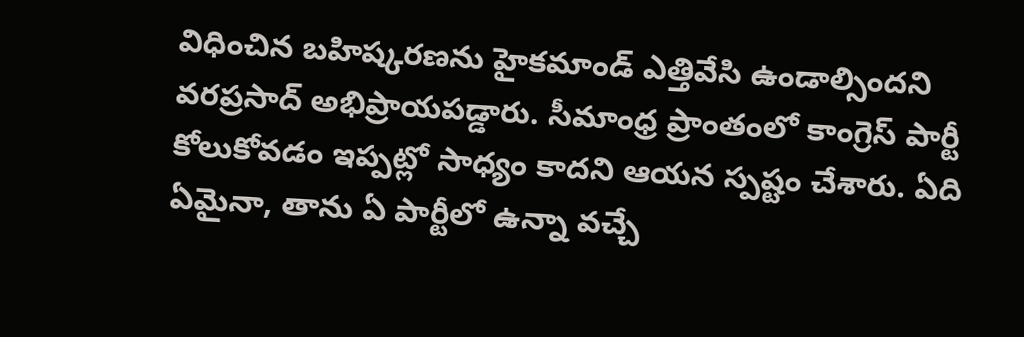విధించిన బహిష్కరణను హైకమాండ్ ఎత్తివేసి ఉండాల్సిందని వరప్రసాద్ అభిప్రాయపడ్డారు. సీమాంధ్ర ప్రాంతంలో కాంగ్రెస్ పార్టీ కోలుకోవడం ఇప్పట్లో సాధ్యం కాదని ఆయన స్పష్టం చేశారు. ఏది ఏమైనా, తాను ఏ పార్టీలో ఉన్నా వచ్చే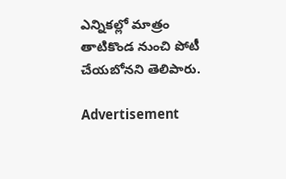ఎన్నికల్లో మాత్రం తాటికొండ నుంచి పోటీ చేయబోనని తెలిపారు.

Advertisement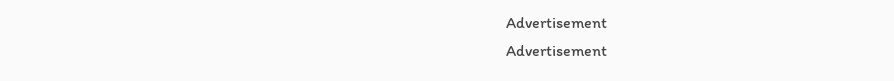Advertisement
Advertisement